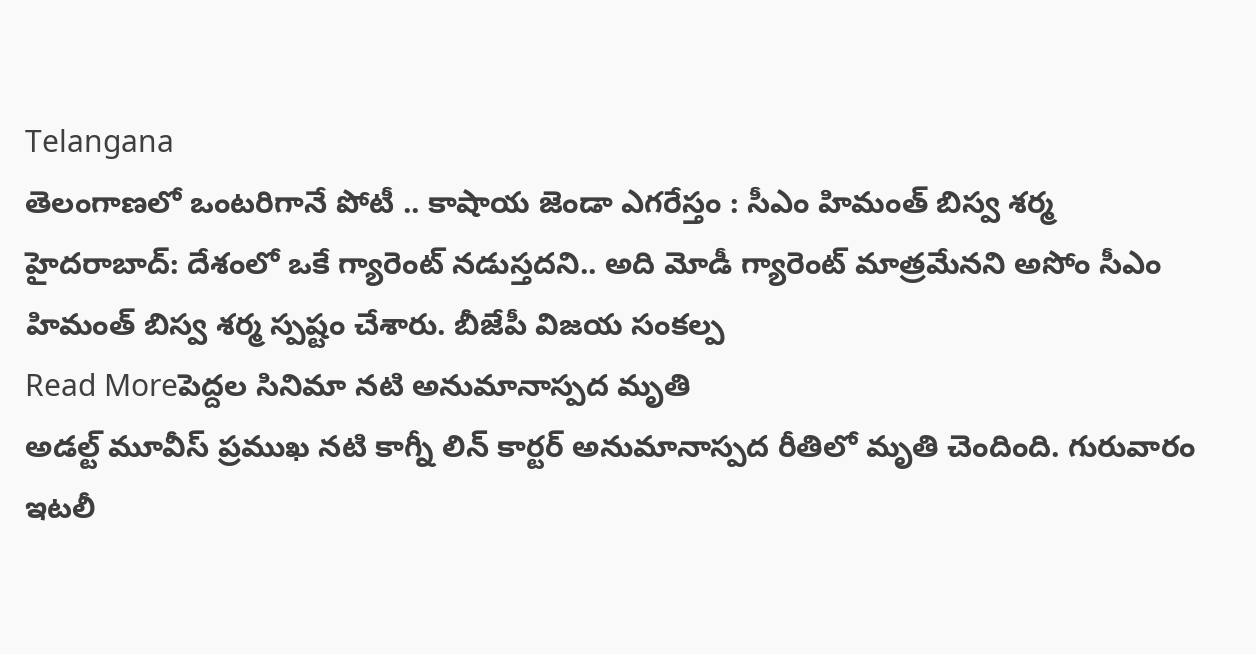Telangana
తెలంగాణలో ఒంటరిగానే పోటీ .. కాషాయ జెండా ఎగరేస్తం : సీఎం హిమంత్ బిస్వ శర్మ
హైదరాబాద్: దేశంలో ఒకే గ్యారెంట్ నడుస్తదని.. అది మోడీ గ్యారెంట్ మాత్రమేనని అసోం సీఎం హిమంత్ బిస్వ శర్మ స్పష్టం చేశారు. బీజేపీ విజయ సంకల్ప
Read Moreపెద్దల సినిమా నటి అనుమానాస్పద మృతి
అడల్ట్ మూవీస్ ప్రముఖ నటి కాగ్నీ లిన్ కార్టర్ అనుమానాస్పద రీతిలో మృతి చెందింది. గురువారం ఇటలీ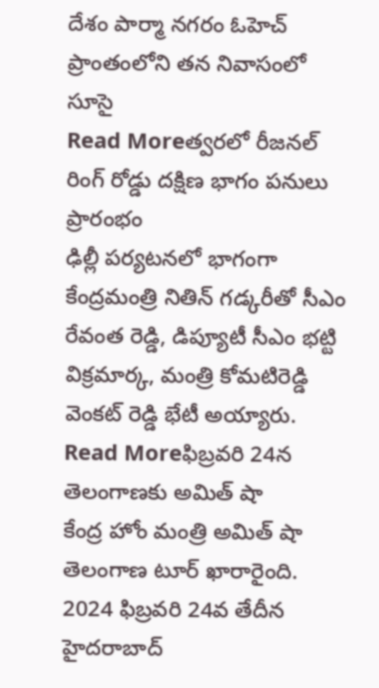దేశం పార్మా నగరం ఓహెచ్ ప్రాంతంలోని తన నివాసంలో సూసై
Read Moreత్వరలో రీజనల్ రింగ్ రోడ్డు దక్షిణ భాగం పనులు ప్రారంభం
ఢిల్లీ పర్యటనలో భాగంగా కేంద్రమంత్రి నితిన్ గడ్కరీతో సీఎం రేవంత రెడ్డి, డిప్యూటీ సీఎం భట్టి విక్రమార్క, మంత్రి కోమటిరెడ్డి వెంకట్ రెడ్డి భేటీ అయ్యారు.
Read Moreఫిబ్రవరి 24న తెలంగాణకు అమిత్ షా
కేంద్ర హోం మంత్రి అమిత్ షా తెలంగాణ టూర్ ఖారారైంది. 2024 ఫిబ్రవరి 24వ తేదీన హైదరాబాద్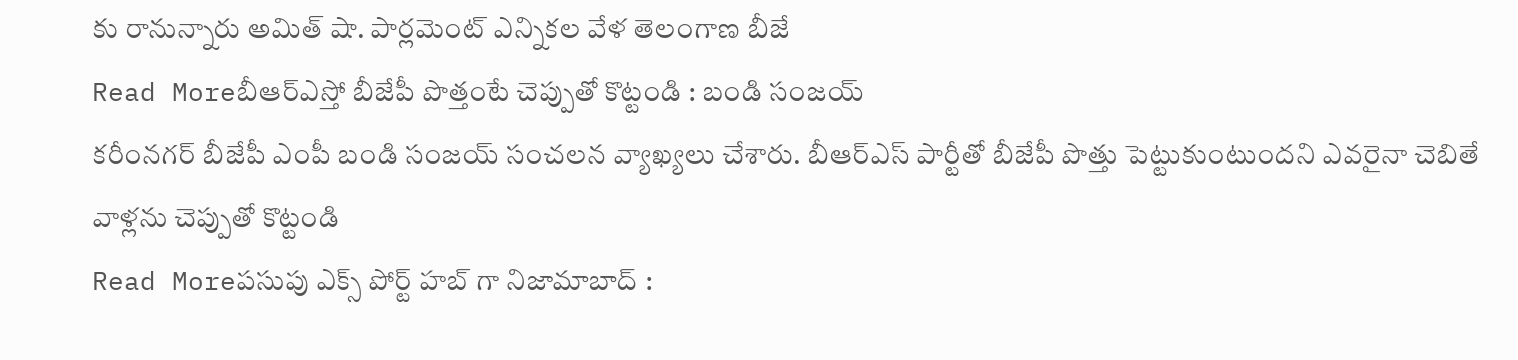కు రానున్నారు అమిత్ షా. పార్లమెంట్ ఎన్నికల వేళ తెలంగాణ బీజే
Read Moreబీఆర్ఎస్తో బీజేపీ పొత్తంటే చెప్పుతో కొట్టండి : బండి సంజయ్
కరీంనగర్ బీజేపీ ఎంపీ బండి సంజయ్ సంచలన వ్యాఖ్యలు చేశారు. బీఆర్ఎస్ పార్టీతో బీజేపీ పొత్తు పెట్టుకుంటుందని ఎవరైనా చెబితే వాళ్లను చెప్పుతో కొట్టండి
Read Moreపసుపు ఎక్స్ పోర్ట్ హబ్ గా నిజామాబాద్ :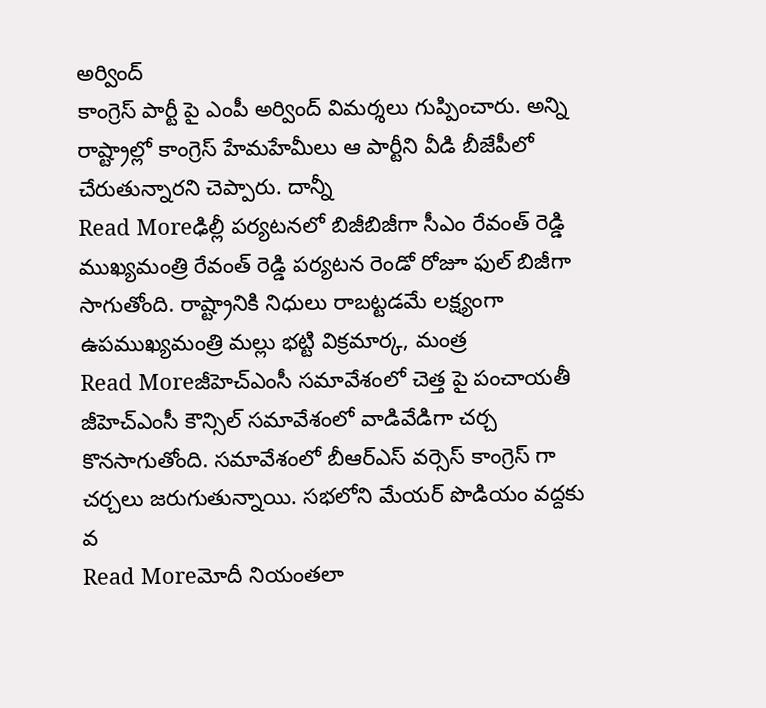అర్వింద్
కాంగ్రెస్ పార్టీ పై ఎంపీ అర్వింద్ విమర్శలు గుప్పించారు. అన్ని రాష్ట్రాల్లో కాంగ్రెస్ హేమహేమీలు ఆ పార్టీని వీడి బీజేపీలో చేరుతున్నారని చెప్పారు. దాన్నీ
Read Moreఢిల్లీ పర్యటనలో బిజీబిజీగా సీఎం రేవంత్ రెడ్డి
ముఖ్యమంత్రి రేవంత్ రెడ్డి పర్యటన రెండో రోజూ ఫుల్ బిజీగా సాగుతోంది. రాష్ట్రానికి నిధులు రాబట్టడమే లక్ష్యంగా ఉపముఖ్యమంత్రి మల్లు భట్టి విక్రమార్క, మంత్ర
Read Moreజీహెచ్ఎంసీ సమావేశంలో చెత్త పై పంచాయతీ
జీహెచ్ఎంసీ కౌన్సిల్ సమావేశంలో వాడివేడిగా చర్చ కొనసాగుతోంది. సమావేశంలో బీఆర్ఎస్ వర్సెస్ కాంగ్రెస్ గా చర్చలు జరుగుతున్నాయి. సభలోని మేయర్ పొడియం వద్దకు వ
Read Moreమోదీ నియంతలా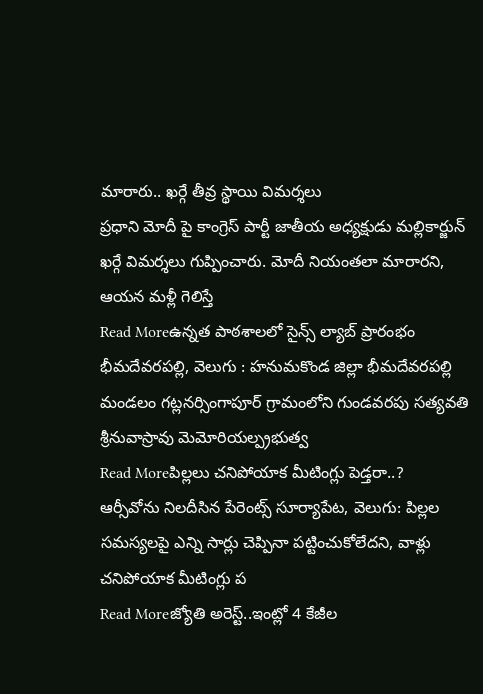మారారు.. ఖర్గే తీవ్ర స్థాయి విమర్శలు
ప్రధాని మోదీ పై కాంగ్రెస్ పార్టీ జాతీయ అధ్యక్షుడు మల్లికార్జున్ ఖర్గే విమర్శలు గుప్పించారు. మోదీ నియంతలా మారారని, ఆయన మళ్లీ గెలిస్తే
Read Moreఉన్నత పాఠశాలలో సైన్స్ ల్యాబ్ ప్రారంభం
భీమదేవరపల్లి, వెలుగు : హనుమకొండ జిల్లా భీమదేవరపల్లి మండలం గట్లనర్సింగాపూర్ గ్రామంలోని గుండవరపు సత్యవతి శ్రీనువాస్రావు మెమోరియల్ప్రభుత్వ
Read Moreపిల్లలు చనిపోయాక మీటింగ్లు పెడ్తరా..?
ఆర్సీవోను నిలదీసిన పేరెంట్స్ సూర్యాపేట, వెలుగు: పిల్లల సమస్యలపై ఎన్ని సార్లు చెప్పినా పట్టించుకోలేదని, వాళ్లు చనిపోయాక మీటింగ్లు ప
Read Moreజ్యోతి అరెస్ట్..ఇంట్లో 4 కేజీల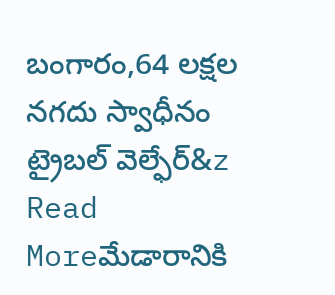బంగారం,64 లక్షల నగదు స్వాధీనం
ట్రైబల్ వెల్ఫేర్&z
Read Moreమేడారానికి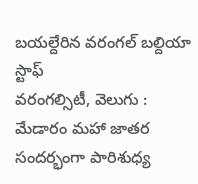బయల్దేరిన వరంగల్ బల్దియా స్టాఫ్
వరంగల్సిటీ, వెలుగు : మేడారం మహా జాతర సందర్భంగా పారిశుధ్య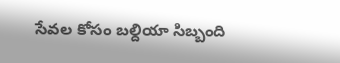సేవల కోసం బల్దియా సిబ్బంది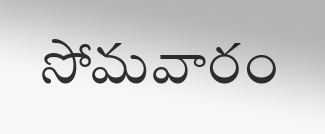సోమవారం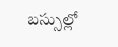బస్సుల్లో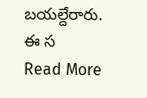బయల్దేరారు. ఈ స
Read More